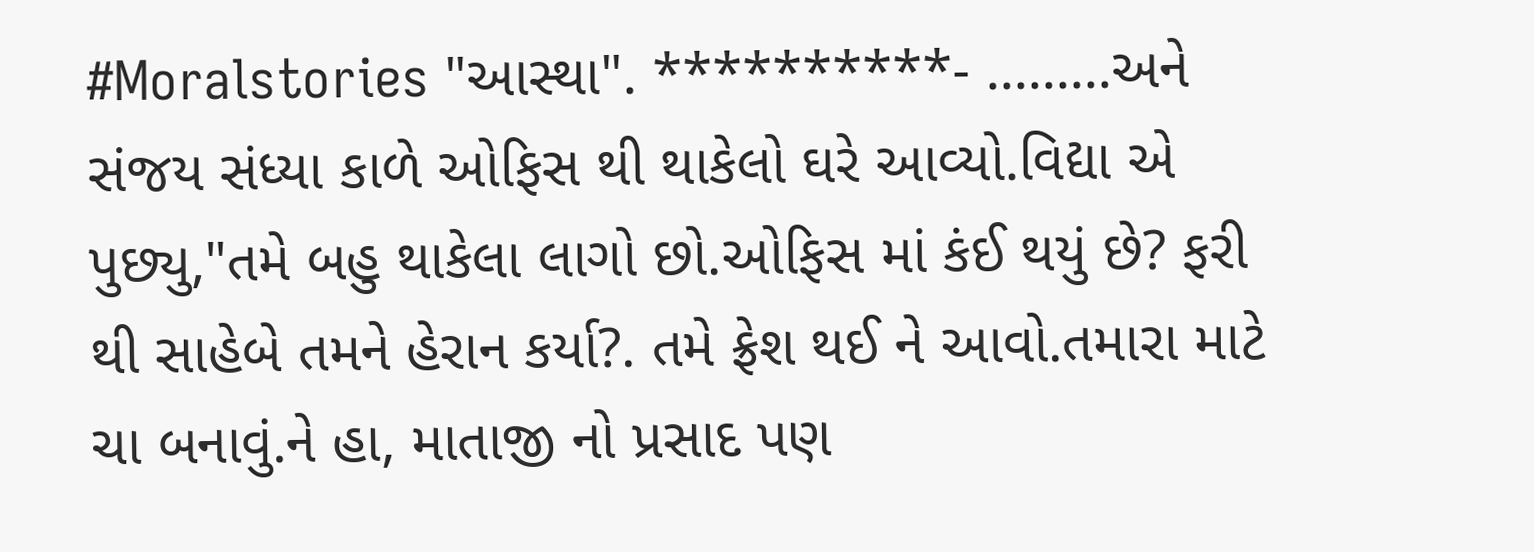#Moralstories "આસ્થા". **********- .........અને સંજય સંધ્યા કાળે ઓફિસ થી થાકેલો ઘરે આવ્યો.વિદ્યા એ પુછ્યુ,"તમે બહુ થાકેલા લાગો છો.ઓફિસ માં કંઈ થયું છે? ફરી થી સાહેબે તમને હેરાન કર્યા?. તમે ફ્રેશ થઈ ને આવો.તમારા માટે ચા બનાવું.ને હા, માતાજી નો પ્રસાદ પણ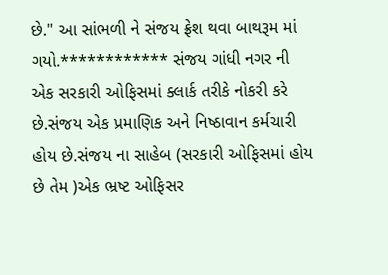છે." આ સાંભળી ને સંજય ફ્રેશ થવા બાથરૂમ માં ગયો.************ સંજય ગાંધી નગર ની એક સરકારી ઓફિસમાં ક્લાર્ક તરીકે નોકરી કરે છે.સંજય એક પ્રમાણિક અને નિષ્ઠાવાન કર્મચારી હોય છે.સંજય ના સાહેબ (સરકારી ઓફિસમાં હોય છે તેમ )એક ભ્રષ્ટ ઓફિસર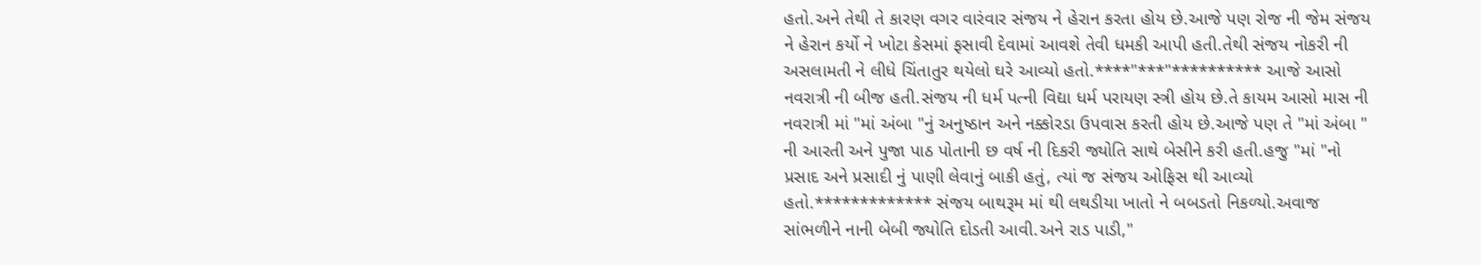હતો.અને તેથી તે કારણ વગર વારંવાર સંજય ને હેરાન કરતા હોય છે.આજે પણ રોજ ની જેમ સંજય ને હેરાન કર્યો ને ખોટા કેસમાં ફસાવી દેવામાં આવશે તેવી ધમકી આપી હતી.તેથી સંજય નોકરી ની અસલામતી ને લીધે ચિંતાતુર થયેલો ઘરે આવ્યો હતો.****"***"********** આજે આસો નવરાત્રી ની બીજ હતી.સંજય ની ધર્મ પત્ની વિદ્યા ધર્મ પરાયણ સ્ત્રી હોય છે.તે કાયમ આસો માસ ની નવરાત્રી માં "માં અંબા "નું અનુષ્ઠાન અને નક્કોરડા ઉપવાસ કરતી હોય છે.આજે પણ તે "માં અંબા " ની આરતી અને પુજા પાઠ પોતાની છ વર્ષ ની દિકરી જ્યોતિ સાથે બેસીને કરી હતી.હજુ "માં "નો પ્રસાદ અને પ્રસાદી નું પાણી લેવાનું બાકી હતું, ત્યાં જ સંજય ઓફિસ થી આવ્યો હતો.************* સંજય બાથરૂમ માં થી લથડીયા ખાતો ને બબડતો નિકળ્યો.અવાજ સાંભળીને નાની બેબી જ્યોતિ દોડતી આવી.અને રાડ પાડી,"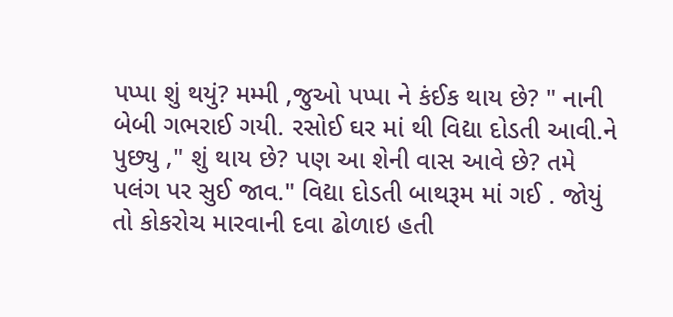પપ્પા શું થયું? મમ્મી ,જુઓ પપ્પા ને કંઈક થાય છે? " નાની બેબી ગભરાઈ ગયી. રસોઈ ઘર માં થી વિદ્યા દોડતી આવી.ને પુછ્યુ ," શું થાય છે? પણ આ શેની વાસ આવે છે? તમે પલંગ પર સુઈ જાવ." વિદ્યા દોડતી બાથરૂમ માં ગઈ . જોયું તો કોકરોચ મારવાની દવા ઢોળાઇ હતી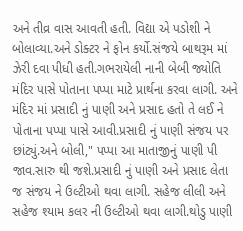અને તીવ્ર વાસ આવતી હતી. વિદ્યા એ પડોશી ને બોલાવ્યા.અને ડોક્ટર ને ફોન કર્યો.સંજયે બાથરૂમ માં ઝેરી દવા પીધી હતી.ગભરાયેલી નાની બેબી જ્યોતિ મંદિર પાસે પોતાના પપ્પા માટે પ્રાર્થના કરવા લાગી. અને મંદિર માં પ્રસાદી નું પાણી અને પ્રસાદ હતો તે લઈ ને પોતાના પપ્પા પાસે આવી.પ્રસાદી નું પાણી સંજય પર છાંટ્યું.અને બોલી," પપ્પા આ માતાજીનું પાણી પી જાવ.સારુ થી જશે.પ્રસાદી નું પાણી અને પ્રસાદ લેતા જ સંજય ને ઉલ્ટીઓ થવા લાગી. સહેજ લીલી અને સહેજ શ્યામ કલર ની ઉલ્ટીઓ થવા લાગી.થોડુ પાણી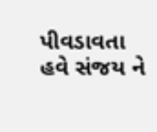પીવડાવતા હવે સંજય ને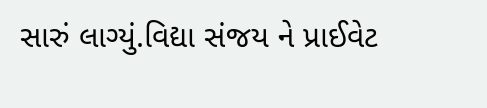સારું લાગ્યું.વિદ્યા સંજય ને પ્રાઈવેટ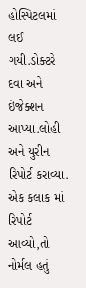હોસ્પિટલમાં લઈ ગયી.ડોક્ટરે દવા અને ઇંજેક્શન આપ્યા.લોહી અને યુરીન રિપોર્ટ કરાવ્યા. એક કલાક માં રિપોર્ટ આવ્યો,તો નોર્મલ હતું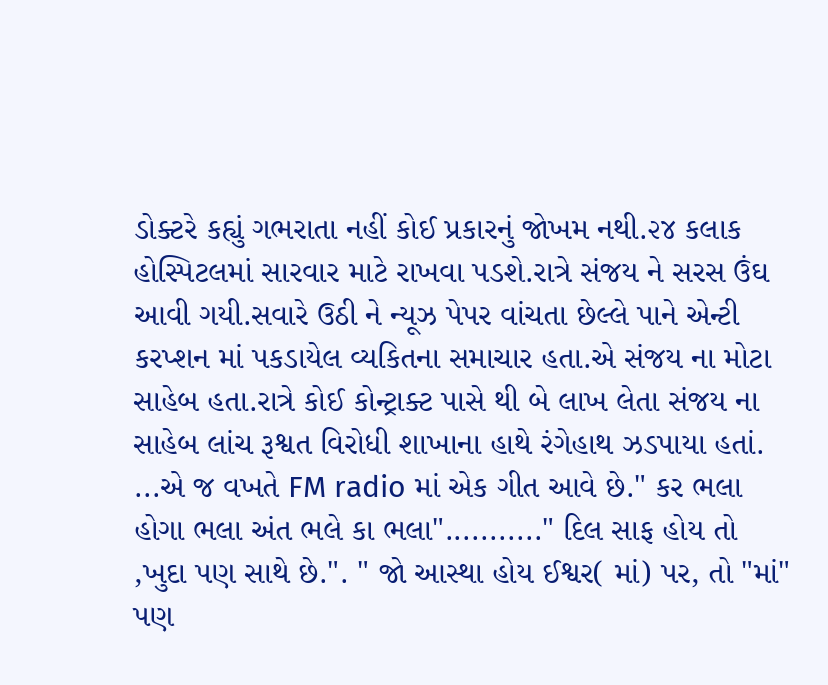ડોક્ટરે કહ્યું ગભરાતા નહીં કોઈ પ્રકારનું જોખમ નથી.૨૪ કલાક હોસ્પિટલમાં સારવાર માટે રાખવા પડશે.રાત્રે સંજય ને સરસ ઉંઘ આવી ગયી.સવારે ઉઠી ને ન્યૂઝ પેપર વાંચતા છેલ્લે પાને એન્ટી કરપ્શન માં પકડાયેલ વ્યકિતના સમાચાર હતા.એ સંજય ના મોટા સાહેબ હતા.રાત્રે કોઈ કોન્ટ્રાક્ટ પાસે થી બે લાખ લેતા સંજય ના સાહેબ લાંચ રૂશ્વત વિરોધી શાખાના હાથે રંગેહાથ ઝડપાયા હતાં. ...એ જ વખતે FM radio માં એક ગીત આવે છે." કર ભલા હોગા ભલા અંત ભલે કા ભલા"..........." દિલ સાફ હોય તો ,ખુદા પણ સાથે છે.". " જો આસ્થા હોય ઈશ્વર( માં) પર, તો "માં" પણ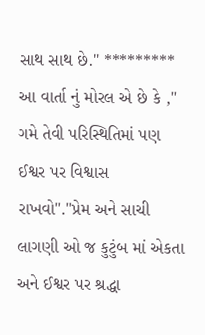સાથ સાથ છે." ********* આ વાર્તા નું મોરલ એ છે કે ," ગમે તેવી પરિસ્થિતિમાં પણ ઈશ્વર પર વિશ્વાસ રાખવો"."પ્રેમ અને સાચી લાગણી ઓ જ કુટુંબ માં એકતા અને ઈશ્વર પર શ્રદ્ધા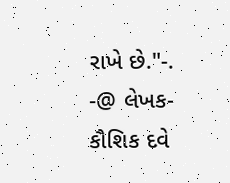રાખે છે."-. -@ લેખક- કૌશિક દવે